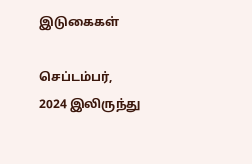இடுகைகள்

செப்டம்பர், 2024 இலிருந்து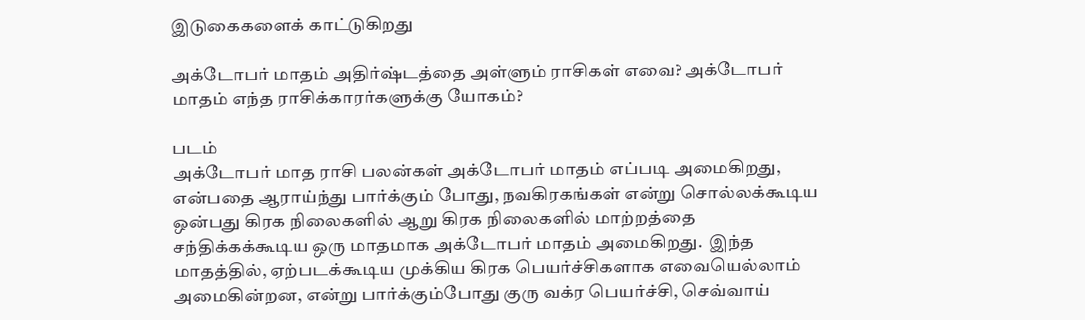இடுகைகளைக் காட்டுகிறது

அக்டோபர் மாதம் அதிர்ஷ்டத்தை அள்ளும் ராசிகள் எவை? அக்டோபர் மாதம் எந்த ராசிக்காரர்களுக்கு யோகம்?

படம்
அக்டோபர் மாத ராசி பலன்கள் அக்டோபர் மாதம் எப்படி அமைகிறது, என்பதை ஆராய்ந்து பார்க்கும் போது, நவகிரகங்கள் என்று சொல்லக்கூடிய ஒன்பது கிரக நிலைகளில் ஆறு கிரக நிலைகளில் மாற்றத்தை சந்திக்கக்கூடிய ஒரு மாதமாக அக்டோபர் மாதம் அமைகிறது.  இந்த மாதத்தில், ஏற்படக்கூடிய முக்கிய கிரக பெயர்ச்சிகளாக எவையெல்லாம் அமைகின்றன, என்று பார்க்கும்போது குரு வக்ர பெயர்ச்சி, செவ்வாய்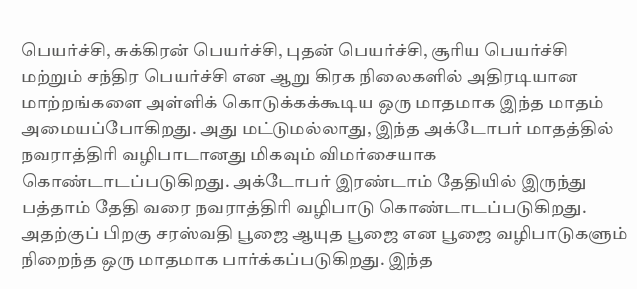பெயர்ச்சி, சுக்கிரன் பெயர்ச்சி, புதன் பெயர்ச்சி, சூரிய பெயர்ச்சி மற்றும் சந்திர பெயர்ச்சி என ஆறு கிரக நிலைகளில் அதிரடியான மாற்றங்களை அள்ளிக் கொடுக்கக்கூடிய ஒரு மாதமாக இந்த மாதம் அமையப்போகிறது. அது மட்டுமல்லாது, இந்த அக்டோபர் மாதத்தில் நவராத்திரி வழிபாடானது மிகவும் விமர்சையாக கொண்டாடப்படுகிறது. அக்டோபர் இரண்டாம் தேதியில் இருந்து பத்தாம் தேதி வரை நவராத்திரி வழிபாடு கொண்டாடப்படுகிறது.  அதற்குப் பிறகு சரஸ்வதி பூஜை ஆயுத பூஜை என பூஜை வழிபாடுகளும் நிறைந்த ஒரு மாதமாக பார்க்கப்படுகிறது. இந்த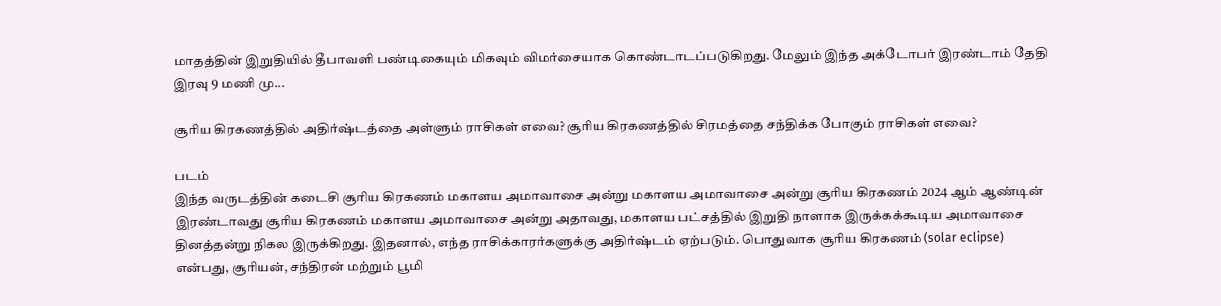மாதத்தின் இறுதியில் தீபாவளி பண்டிகையும் மிகவும் விமர்சையாக கொண்டாடப்படுகிறது. மேலும் இந்த அக்டோபர் இரண்டாம் தேதி இரவு 9 மணி மு...

சூரிய கிரகணத்தில் அதிர்ஷ்டத்தை அள்ளும் ராசிகள் எவை? சூரிய கிரகணத்தில் சிரமத்தை சந்திக்க போகும் ராசிகள் எவை?

படம்
இந்த வருடத்தின் கடைசி சூரிய கிரகணம் மகாளய அமாவாசை அன்று மகாளய அமாவாசை அன்று சூரிய கிரகணம் 2024 ஆம் ஆண்டின் இரண்டாவது சூரிய கிரகணம் மகாளய அமாவாசை அன்று அதாவது, மகாளய பட்சத்தில் இறுதி நாளாக இருக்கக்கூடிய அமாவாசை தினத்தன்று நிகல இருக்கிறது. இதனால், எந்த ராசிக்காரர்களுக்கு அதிர்ஷ்டம் ஏற்படும். பொதுவாக சூரிய கிரகணம் (solar eclipse) என்பது, சூரியன், சந்திரன் மற்றும் பூமி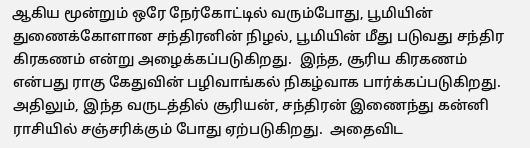ஆகிய மூன்றும் ஒரே நேர்கோட்டில் வரும்போது, பூமியின் துணைக்கோளான சந்திரனின் நிழல், பூமியின் மீது படுவது சந்திர கிரகணம் என்று அழைக்கப்படுகிறது.  இந்த, சூரிய கிரகணம் என்பது ராகு கேதுவின் பழிவாங்கல் நிகழ்வாக பார்க்கப்படுகிறது. அதிலும், இந்த வருடத்தில் சூரியன், சந்திரன் இணைந்து கன்னி ராசியில் சஞ்சரிக்கும் போது ஏற்படுகிறது.  அதைவிட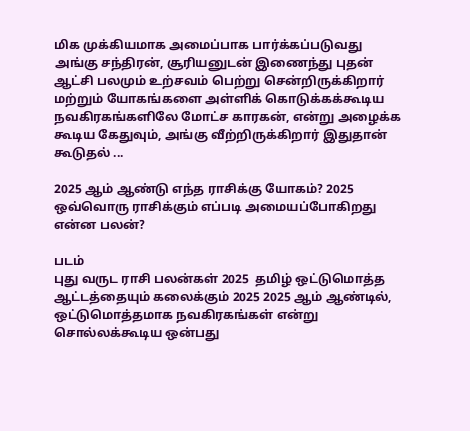மிக முக்கியமாக அமைப்பாக பார்க்கப்படுவது அங்கு சந்திரன், சூரியனுடன் இணைந்து புதன் ஆட்சி பலமும் உற்சவம் பெற்று சென்றிருக்கிறார் மற்றும் யோகங்களை அள்ளிக் கொடுக்கக்கூடிய நவகிரகங்களிலே மோட்ச காரகன், என்று அழைக்க கூடிய கேதுவும், அங்கு வீற்றிருக்கிறார் இதுதான் கூடுதல் ...

2025 ஆம் ஆண்டு எந்த ராசிக்கு யோகம்? 2025 ஒவ்வொரு ராசிக்கும் எப்படி அமையப்போகிறது என்ன பலன்?

படம்
புது வருட ராசி பலன்கள் 2025  தமிழ் ஒட்டுமொத்த ஆட்டத்தையும் கலைக்கும் 2025 2025 ஆம் ஆண்டில், ஒட்டுமொத்தமாக நவகிரகங்கள் என்று சொல்லக்கூடிய ஒன்பது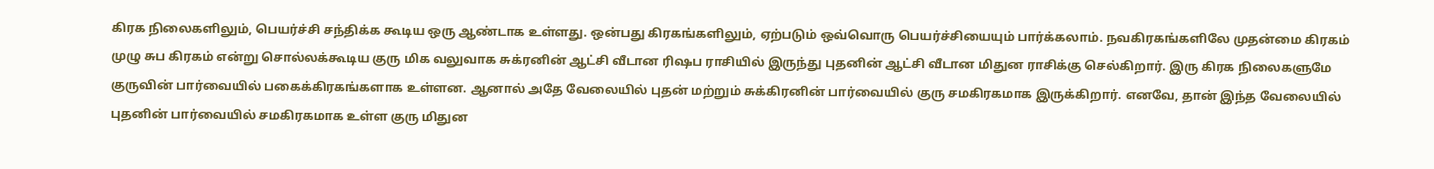கிரக நிலைகளிலும், பெயர்ச்சி சந்திக்க கூடிய ஒரு ஆண்டாக உள்ளது. ஒன்பது கிரகங்களிலும், ஏற்படும் ஒவ்வொரு பெயர்ச்சியையும் பார்க்கலாம். நவகிரகங்களிலே முதன்மை கிரகம் முழு சுப கிரகம் என்று சொல்லக்கூடிய குரு மிக வலுவாக சுக்ரனின் ஆட்சி வீடான ரிஷப ராசியில் இருந்து புதனின் ஆட்சி வீடான மிதுன ராசிக்கு செல்கிறார். இரு கிரக நிலைகளுமே குருவின் பார்வையில் பகைக்கிரகங்களாக உள்ளன. ஆனால் அதே வேலையில் புதன் மற்றும் சுக்கிரனின் பார்வையில் குரு சமகிரகமாக இருக்கிறார். எனவே, தான் இந்த வேலையில் புதனின் பார்வையில் சமகிரகமாக உள்ள குரு மிதுன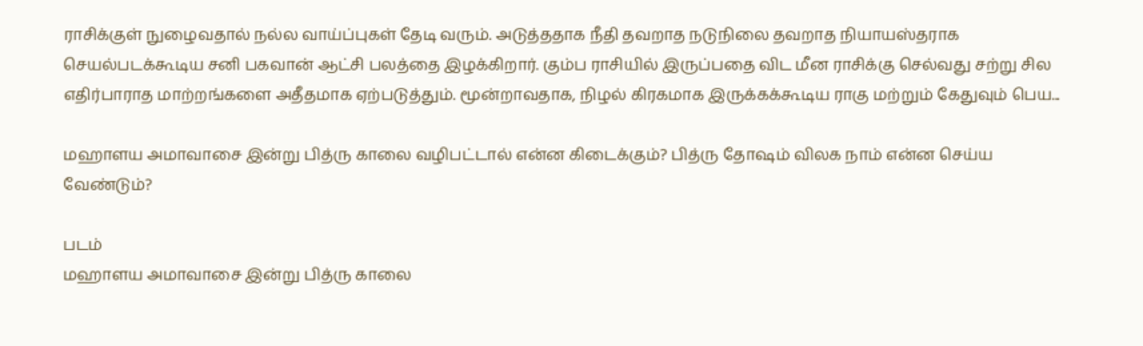ராசிக்குள் நுழைவதால் நல்ல வாய்ப்புகள் தேடி வரும். அடுத்ததாக நீதி தவறாத நடுநிலை தவறாத நியாயஸ்தராக செயல்படக்கூடிய சனி பகவான் ஆட்சி பலத்தை இழக்கிறார். கும்ப ராசியில் இருப்பதை விட மீன ராசிக்கு செல்வது சற்று சில எதிர்பாராத மாற்றங்களை அதீதமாக ஏற்படுத்தும். மூன்றாவதாக, நிழல் கிரகமாக இருக்கக்கூடிய ராகு மற்றும் கேதுவும் பெய...

மஹாளய அமாவாசை இன்று பித்ரு காலை வழிபட்டால் என்ன கிடைக்கும்? பித்ரு தோஷம் விலக நாம் என்ன செய்ய வேண்டும்?

படம்
மஹாளய அமாவாசை இன்று பித்ரு காலை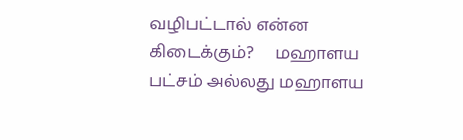வழிபட்டால் என்ன கிடைக்கும்?     மஹாளய பட்சம் அல்லது மஹாளய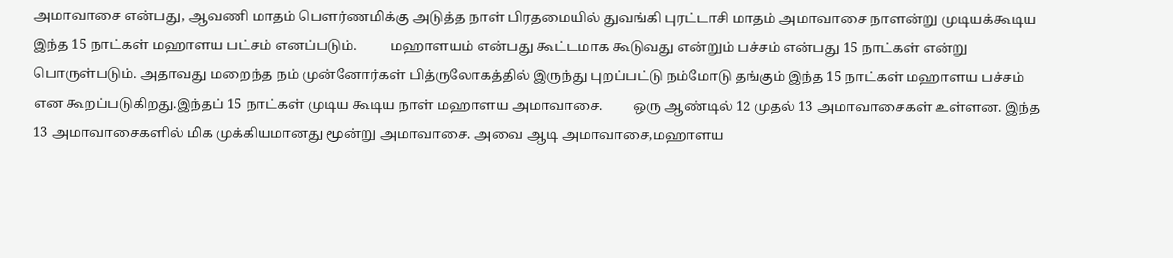அமாவாசை என்பது, ஆவணி மாதம் பௌர்ணமிக்கு அடுத்த நாள் பிரதமையில் துவங்கி புரட்டாசி மாதம் அமாவாசை நாளன்று முடியக்கூடிய இந்த 15 நாட்கள் மஹாளய பட்சம் எனப்படும்.          மஹாளயம் என்பது கூட்டமாக கூடுவது என்றும் பச்சம் என்பது 15 நாட்கள் என்று பொருள்படும். அதாவது மறைந்த நம் முன்னோர்கள் பித்ருலோகத்தில் இருந்து புறப்பட்டு நம்மோடு தங்கும் இந்த 15 நாட்கள் மஹாளய பச்சம் என கூறப்படுகிறது.இந்தப் 15 நாட்கள் முடிய கூடிய நாள் மஹாளய அமாவாசை.         ஒரு ஆண்டில் 12 முதல் 13 அமாவாசைகள் உள்ளன. இந்த 13 அமாவாசைகளில் மிக முக்கியமானது மூன்று அமாவாசை. அவை ஆடி அமாவாசை,மஹாளய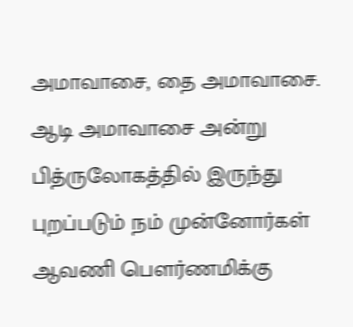அமாவாசை, தை அமாவாசை.         ஆடி அமாவாசை அன்று பித்ருலோகத்தில் இருந்து புறப்படும் நம் முன்னோர்கள் ஆவணி பௌர்ணமிக்கு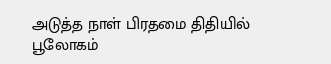அடுத்த நாள் பிரதமை திதியில் பூலோகம்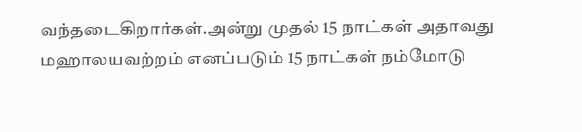வந்தடைகிறார்கள்.அன்று முதல் 15 நாட்கள் அதாவது மஹாலயவற்றம் எனப்படும் 15 நாட்கள் நம்மோடு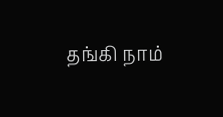தங்கி நாம்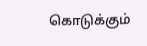கொடுக்கும்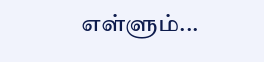எள்ளும்...